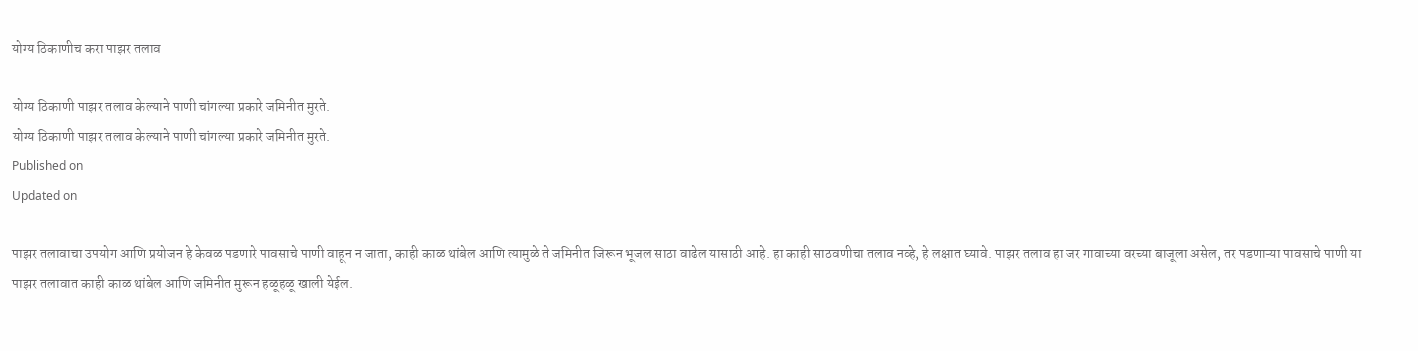योग्य ठिकाणीच करा पाझर तलाव

योग्य ठिकाणी पाझर तलाव केल्याने पाणी चांगल्या प्रकारे जमिनीत मुरते.
योग्य ठिकाणी पाझर तलाव केल्याने पाणी चांगल्या प्रकारे जमिनीत मुरते.
Published on
Updated on

पाझर तलावाचा उपयोग आणि प्रयोजन हे केवळ पडणारे पावसाचे पाणी वाहून न जाता, काही काळ थांबेल आणि त्यामुळे ते जमिनीत जिरून भूजल साठा वाढेल यासाठी आहे. हा काही साठवणीचा तलाव नव्हे, हे लक्षात घ्यावे. पाझर तलाव हा जर गावाच्या वरच्या बाजूला असेल, तर पडणाऱ्या पावसाचे पाणी या पाझर तलावात काही काळ थांबेल आणि जमिनीत मुरून हळूहळू खाली येईल.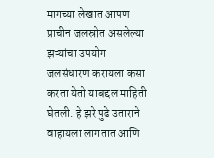मागच्या लेखात आपण प्राचीन जलस्रोत असलेल्या झऱ्यांचा उपयोग जलसंधारण करायला कसा करता येतो याबद्दल माहिती घेतली. हे झरे पुढे उताराने वाहायला लागतात आणि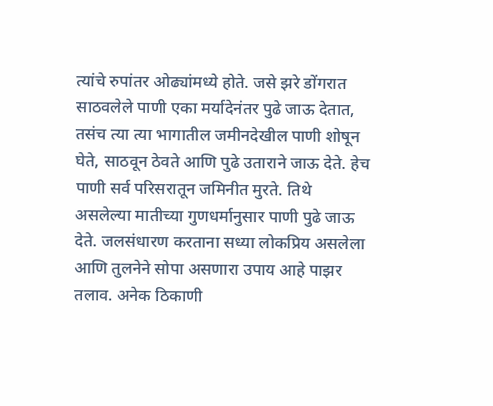त्यांचे रुपांतर ओढ्यांमध्ये होते. जसे झरे डोंगरात साठवलेले पाणी एका मर्यादेनंतर पुढे जाऊ देतात, तसंच त्या त्या भागातील जमीनदेखील पाणी शोषून घेते, साठवून ठेवते आणि पुढे उताराने जाऊ देते. हेच पाणी सर्व परिसरातून जमिनीत मुरते. तिथे असलेल्या मातीच्या गुणधर्मानुसार पाणी पुढे जाऊ देते. जलसंधारण करताना सध्या लोकप्रिय असलेला आणि तुलनेने सोपा असणारा उपाय आहे पाझर तलाव. अनेक ठिकाणी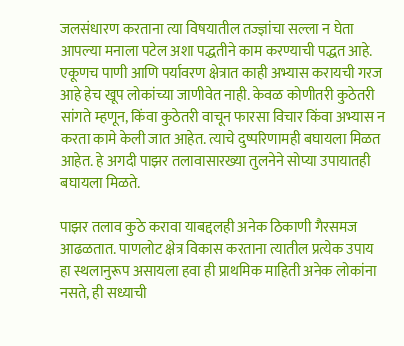जलसंधारण करताना त्या विषयातील तज्ज्ञांचा सल्ला न घेता आपल्या मनाला पटेल अशा पद्धतीने काम करण्याची पद्धत आहे. एकूणच पाणी आणि पर्यावरण क्षेत्रात काही अभ्यास करायची गरज आहे हेच खूप लोकांच्या जाणीवेत नाही. केवळ कोणीतरी कुठेतरी सांगते म्हणून, किंवा कुठेतरी वाचून फारसा विचार किंवा अभ्यास न करता कामे केली जात आहेत. त्याचे दुष्परिणामही बघायला मिळत आहेत. हे अगदी पाझर तलावासारख्या तुलनेने सोप्या उपायातही बघायला मिळते.

पाझर तलाव कुठे करावा याबद्दलही अनेक ठिकाणी गैरसमज आढळतात. पाणलोट क्षेत्र विकास करताना त्यातील प्रत्येक उपाय हा स्थलानुरूप असायला हवा ही प्राथमिक माहिती अनेक लोकांना नसते, ही सध्याची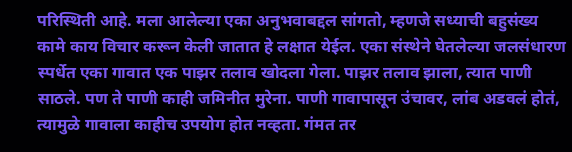परिस्थिती आहे. मला आलेल्या एका अनुभवाबद्दल सांगतो, म्हणजे सध्याची बहुसंख्य कामे काय विचार करून केली जातात हे लक्षात येईल. एका संस्थेने घेतलेल्या जलसंधारण स्पर्धेत एका गावात एक पाझर तलाव खोदला गेला. पाझर तलाव झाला, त्यात पाणी साठले. पण ते पाणी काही जमिनीत मुरेना. पाणी गावापासून उंचावर, लांब अडवलं होतं, त्यामुळे गावाला काहीच उपयोग होत नव्हता. गंमत तर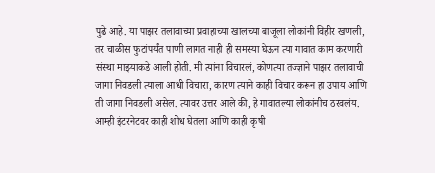पुढे आहे. या पाझर तलावाच्या प्रवाहाच्या खालच्या बाजूला लोकांनी विहीर खणली, तर चाळीस फुटांपर्यंत पाणी लागत नाही ही समस्या घेऊन त्या गावात काम करणारी संस्था माझ्याकडे आली होती. मी त्यांना विचारलं, कोणत्या तज्ज्ञाने पाझर तलावाची जागा निवडली त्याला आधी विचारा, कारण त्याने काही विचार करून हा उपाय आणि ती जागा निवडली असेल. त्यावर उत्तर आले की, हे गावातल्या लोकांनीच ठरवलंय. आम्ही इंटरनेटवर काही शोध घेतला आणि काही कृषी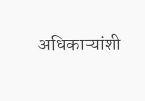अधिकाऱ्यांशी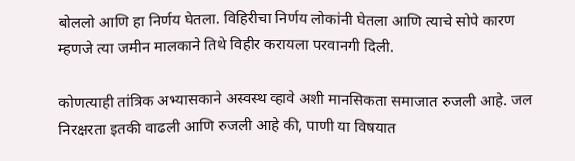बोललो आणि हा निर्णय घेतला. विहिरीचा निर्णय लोकांनी घेतला आणि त्याचे सोपे कारण म्हणजे त्या जमीन मालकाने तिथे विहीर करायला परवानगी दिली.

कोणत्याही तांत्रिक अभ्यासकाने अस्वस्थ व्हावे अशी मानसिकता समाजात रुजली आहे. जल निरक्षरता इतकी वाढली आणि रुजली आहे की, पाणी या विषयात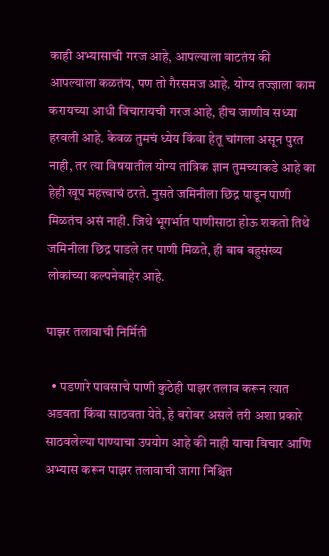काही अभ्यासाची गरज आहे, आपल्याला वाटतंय की आपल्याला कळतंय, पण तो गैरसमज आहे. योग्य तज्ज्ञाला काम करायच्या आधी विचारायची गरज आहे, हीच जाणीव सध्या हरवली आहे. केवळ तुमचं ध्येय किंवा हेतू चांगला असून पुरत नाही, तर त्या विषयातील योग्य तांत्रिक ज्ञान तुमच्याकडे आहे का हेही खूप महत्त्वाचं ठरते. नुसते जमिनीला छिद्र पाडून पाणी मिळतंच असं नाही. जिथे भूगर्भात पाणीसाठा होऊ शकतो तिथे जमिनीला छिद्र पाडले तर पाणी मिळते, ही बाब बहुसंख्य लोकांच्या कल्पनेबाहेर आहे.

पाझर तलावाची निर्मिती

  • पडणारे पावसाचे पाणी कुठेही पाझर तलाव करून त्यात अडवता किंवा साठवता येते, हे बरोबर असले तरी अशा प्रकारे साठवलेल्या पाण्याचा उपयोग आहे की नाही याचा विचार आणि अभ्यास करून पाझर तलावाची जागा निश्चित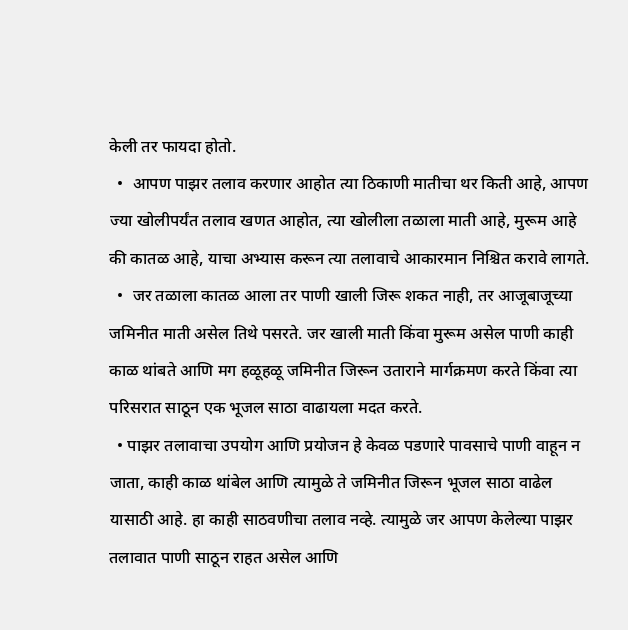केली तर फायदा होतो.
  •  आपण पाझर तलाव करणार आहोत त्या ठिकाणी मातीचा थर किती आहे, आपण ज्या खोलीपर्यंत तलाव खणत आहोत, त्या खोलीला तळाला माती आहे, मुरूम आहे की कातळ आहे, याचा अभ्यास करून त्या तलावाचे आकारमान निश्चित करावे लागते.
  •  जर तळाला कातळ आला तर पाणी खाली जिरू शकत नाही, तर आजूबाजूच्या जमिनीत माती असेल तिथे पसरते. जर खाली माती किंवा मुरूम असेल पाणी काही काळ थांबते आणि मग हळूहळू जमिनीत जिरून उताराने मार्गक्रमण करते किंवा त्या परिसरात साठून एक भूजल साठा वाढायला मदत करते.
  • पाझर तलावाचा उपयोग आणि प्रयोजन हे केवळ पडणारे पावसाचे पाणी वाहून न जाता, काही काळ थांबेल आणि त्यामुळे ते जमिनीत जिरून भूजल साठा वाढेल यासाठी आहे. हा काही साठवणीचा तलाव नव्हे. त्यामुळे जर आपण केलेल्या पाझर तलावात पाणी साठून राहत असेल आणि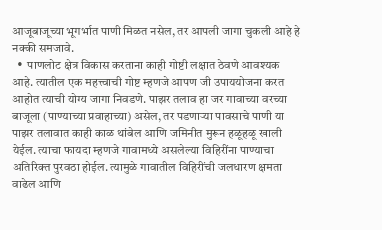आजूबाजूच्या भूगर्भात पाणी मिळत नसेल, तर आपली जागा चुकली आहे हे नक्की समजावे.
  •  पाणलोट क्षेत्र विकास करताना काही गोष्टी लक्षात ठेवणे आवश्यक आहे. त्यातील एक महत्त्वाची गोष्ट म्हणजे आपण जी उपाययोजना करत आहोत त्याची योग्य जागा निवडणे. पाझर तलाव हा जर गावाच्या वरच्या बाजूला (पाण्याच्या प्रवाहाच्या) असेल, तर पडणाऱ्या पावसाचे पाणी या पाझर तलावात काही काळ थांबेल आणि जमिनीत मुरून हळूहळू खाली येईल. त्याचा फायदा म्हणजे गावामध्ये असलेल्या विहिरींना पाण्याचा अतिरिक्त पुरवठा होईल. त्यामुळे गावातील विहिरींची जलधारण क्षमता वाढेल आणि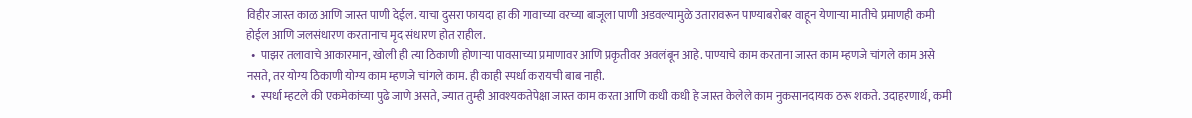विहीर जास्त काळ आणि जास्त पाणी देईल. याचा दुसरा फायदा हा की गावाच्या वरच्या बाजूला पाणी अडवल्यामुळे उतारावरून पाण्याबरोबर वाहून येणाऱ्या मातीचे प्रमाणही कमी होईल आणि जलसंधारण करतानाच मृद संधारण होत राहील.
  •  पाझर तलावाचे आकारमान, खोली ही त्या ठिकाणी होणाऱ्या पावसाच्या प्रमाणावर आणि प्रकृतीवर अवलंबून आहे. पाण्याचे काम करताना जास्त काम म्हणजे चांगले काम असे नसते, तर योग्य ठिकाणी योग्य काम म्हणजे चांगले काम. ही काही स्पर्धा करायची बाब नाही.
  •  स्पर्धा म्हटले की एकमेकांच्या पुढे जाणे असते, ज्यात तुम्ही आवश्यकतेपेक्षा जास्त काम करता आणि कधी कधी हे जास्त केलेले काम नुकसानदायक ठरू शकते. उदाहरणार्थ, कमी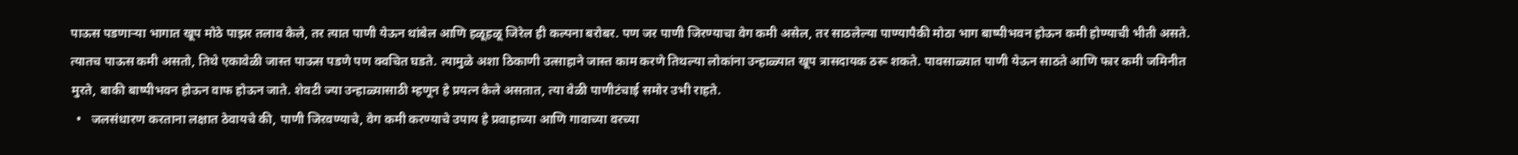पाऊस पडणाऱ्या भागात खूप मोठे पाझर तलाव केले, तर त्यात पाणी येऊन थांबेल आणि हळूहळू जिरेल ही कल्पना बरोबर. पण जर पाणी जिरण्याचा वेग कमी असेल, तर साठलेल्या पाण्यापैकी मोठा भाग बाष्पीभवन होऊन कमी होण्याची भीती असते. त्यातच पाऊस कमी असतो, तिथे एकावेळी जास्त पाऊस पडणे पण क्वचित घडते. त्यामुळे अशा ठिकाणी उत्साहाने जास्त काम करणे तिथल्या लोकांना उन्हाळ्यात खूप त्रासदायक ठरू शकते. पावसाळ्यात पाणी येऊन साठते आणि फार कमी जमिनीत मुरते, बाकी बाष्पीभवन होऊन वाफ होऊन जाते. शेवटी ज्या उन्हाळ्यासाठी म्हणून हे प्रयत्न केले असतात, त्या वेळी पाणीटंचाई समोर उभी राहते.
  •   जलसंधारण करताना लक्षात ठेवायचे की, पाणी जिरवण्याचे, वेग कमी करण्याचे उपाय हे प्रवाहाच्या आणि गावाच्या वरच्या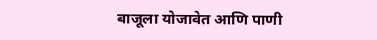बाजूला योजावेत आणि पाणी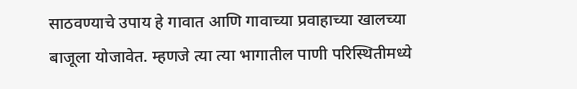साठवण्याचे उपाय हे गावात आणि गावाच्या प्रवाहाच्या खालच्या बाजूला योजावेत. म्हणजे त्या त्या भागातील पाणी परिस्थितीमध्ये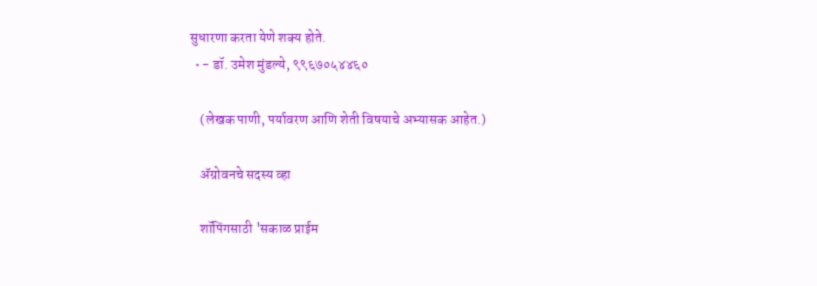सुधारणा करता येणे शक्य होते.
  • - डॉ. उमेश मुंडल्ये, ९९६७०५४४६०

    (लेखक पाणी, पर्यावरण आणि शेती विषयाचे अभ्यासक आहेत.)

    ॲग्रोवनचे सदस्य व्हा

    शॉपिंगसाठी 'सकाळ प्राईम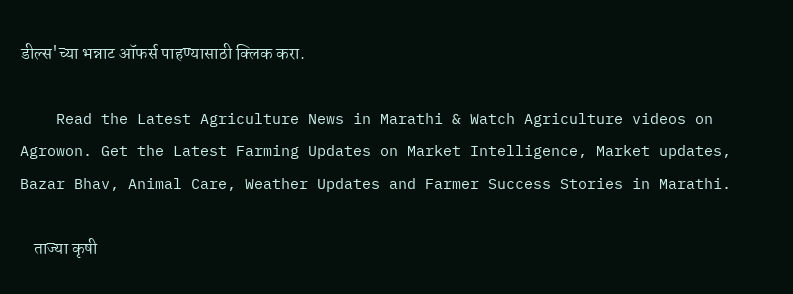डील्स'च्या भन्नाट ऑफर्स पाहण्यासाठी क्लिक करा.

    Read the Latest Agriculture News in Marathi & Watch Agriculture videos on Agrowon. Get the Latest Farming Updates on Market Intelligence, Market updates, Bazar Bhav, Animal Care, Weather Updates and Farmer Success Stories in Marathi.

    ताज्या कृषी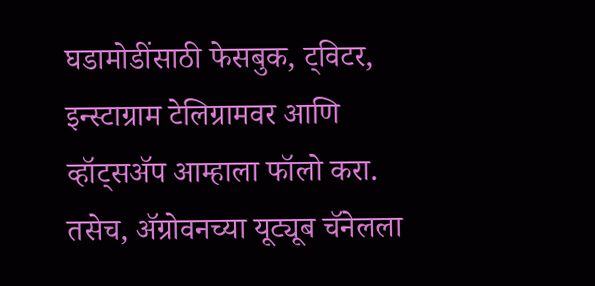घडामोडींसाठी फेसबुक, ट्विटर, इन्स्टाग्राम टेलिग्रामवर आणि व्हॉट्सॲप आम्हाला फॉलो करा. तसेच, ॲग्रोवनच्या यूट्यूब चॅनेलला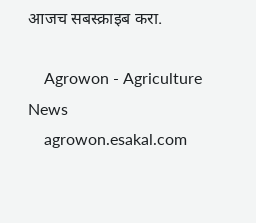आजच सबस्क्राइब करा.

    Agrowon - Agriculture News
    agrowon.esakal.com